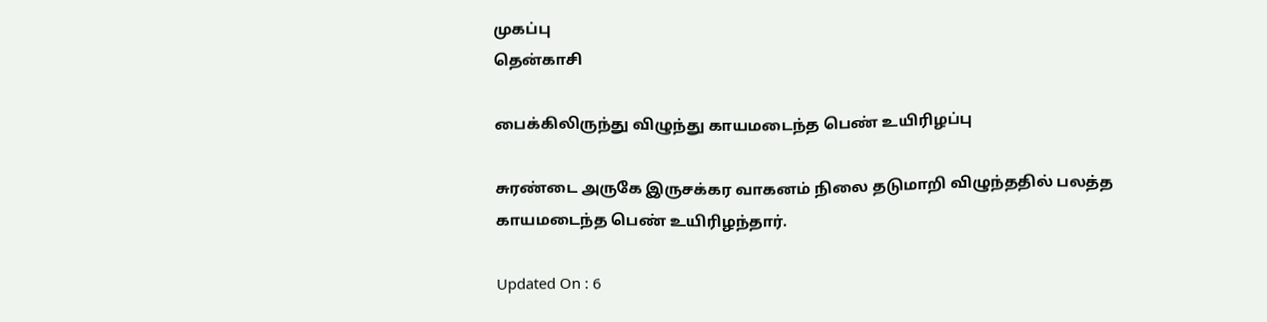முகப்பு
தென்காசி

பைக்கிலிருந்து விழுந்து காயமடைந்த பெண் உயிரிழப்பு

சுரண்டை அருகே இருசக்கர வாகனம் நிலை தடுமாறி விழுந்ததில் பலத்த காயமடைந்த பெண் உயிரிழந்தார்.

Updated On : 6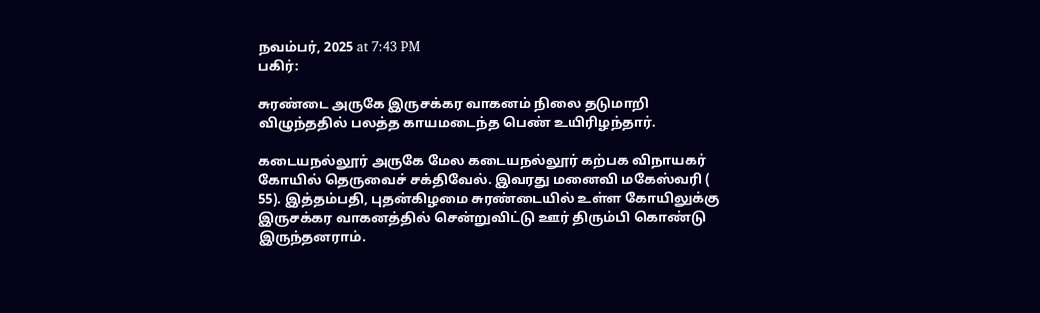நவம்பர், 2025 at 7:43 PM
பகிர்:

சுரண்டை அருகே இருசக்கர வாகனம் நிலை தடுமாறி விழுந்ததில் பலத்த காயமடைந்த பெண் உயிரிழந்தார்.

கடையநல்லூர் அருகே மேல கடையநல்லூர் கற்பக விநாயகர் கோயில் தெருவைச் சக்திவேல். இவரது மனைவி மகேஸ்வரி ( 55). இத்தம்பதி, புதன்கிழமை சுரண்டையில் உள்ள கோயிலுக்கு இருசக்கர வாகனத்தில் சென்றுவிட்டு ஊர் திரும்பி கொண்டு இருந்தனராம்.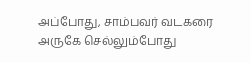அப்போது, சாம்பவர் வடகரை அருகே செல்லும்போது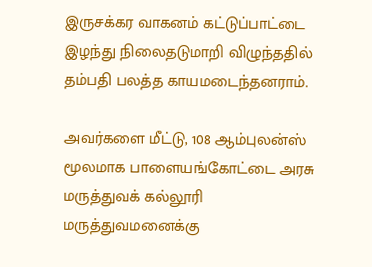இருசக்கர வாகனம் கட்டுப்பாட்டை இழந்து நிலைதடுமாறி விழுந்ததில் தம்பதி பலத்த காயமடைந்தனராம்.

அவர்களை மீட்டு, 108 ஆம்புலன்ஸ் மூலமாக பாளையங்கோட்டை அரசு மருத்துவக் கல்லூரி மருத்துவமனைக்கு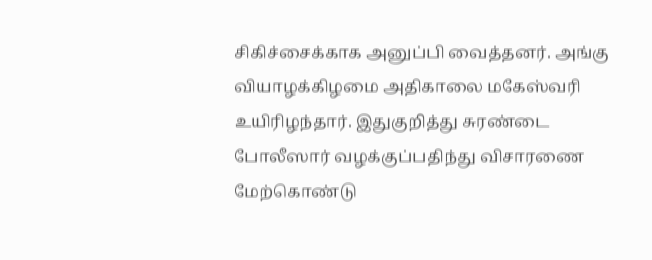சிகிச்சைக்காக அனுப்பி வைத்தனர். அங்கு வியாழக்கிழமை அதிகாலை மகேஸ்வரி உயிரிழந்தார். இதுகுறித்து சுரண்டை போலீஸார் வழக்குப்பதிந்து விசாரணை மேற்கொண்டு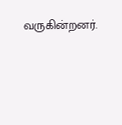வருகின்றனர்.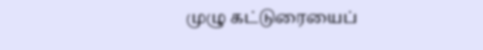முழு கட்டுரையைப்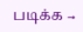படிக்க →